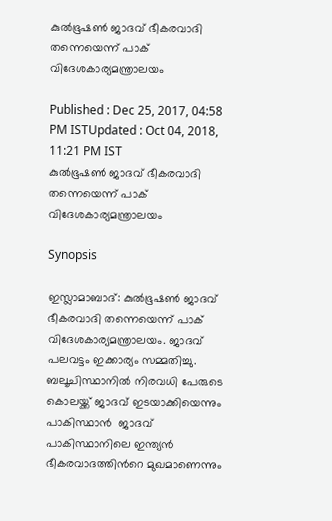കുൽഭൂഷൺ ജാദവ് ഭീകരവാദി തന്നെയെന്ന് പാക് വിദേശകാര്യമന്ത്രാലയം

Published : Dec 25, 2017, 04:58 PM ISTUpdated : Oct 04, 2018, 11:21 PM IST
കുൽഭൂഷൺ ജാദവ് ഭീകരവാദി തന്നെയെന്ന് പാക് വിദേശകാര്യമന്ത്രാലയം

Synopsis

ഇസ്ലാമാബാദ്: കുൽഭൂഷൺ ജാദവ് ഭീകരവാദി തന്നെയെന്ന് പാക് വിദേശകാര്യമന്ത്രാലയം. ജാദവ്  പലവട്ടം ഇക്കാര്യം സമ്മതിച്ചു. ബലൂചിസ്ഥാനിൽ നിരവധി പേരുടെ കൊലയ്ക്ക് ജാദവ് ഇടയാക്കിയെന്നും പാകിസ്ഥാൻ  ജാദവ് പാകിസ്ഥാനിലെ ഇന്ത്യൻ ഭീകരവാദത്തിൻറെ മുഖമാണെന്നും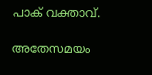പാക് വക്താവ്.

അതേസമയം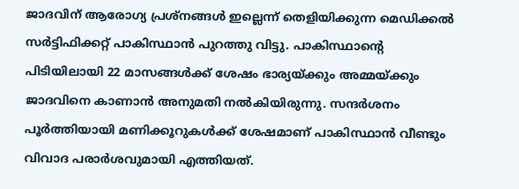ജാദവിന് ആരോഗ്യ പ്രശ്നങ്ങൾ ഇല്ലെന്ന് തെളിയിക്കുന്ന മെഡിക്കൽ സർട്ടിഫിക്കറ്റ് പാകിസ്ഥാൻ പുറത്തു വിട്ടു. പാകിസ്ഥാന്‍റെ പിടിയിലായി 22 മാസങ്ങള്‍ക്ക് ശേഷം ഭാര്യയ്ക്കും അമ്മയ്ക്കും ജാദവിനെ കാണാന്‍ അനുമതി നല്‍കിയിരുന്നു. സന്ദര്‍ശനം പൂര്‍ത്തിയായി മണിക്കൂറുകള്‍ക്ക് ശേഷമാണ് പാകിസ്ഥാന്‍ വീണ്ടും വിവാദ പരാര്‍ശവുമായി എത്തിയത്.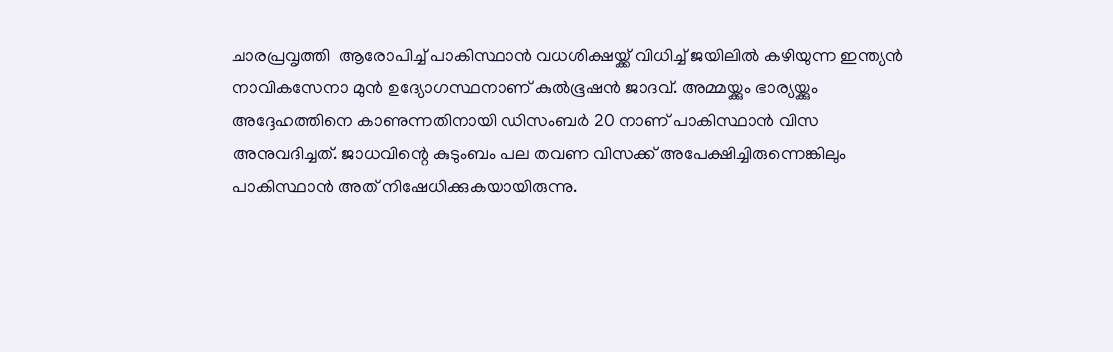ചാരപ്രവൃത്തി  ആരോപിച്ച് പാകിസ്ഥാന്‍ വധശിക്ഷയ്ക്ക് വിധിച്ച് ജയിലില്‍ കഴിയുന്ന ഇന്ത്യന്‍ നാവികസേനാ മുന്‍ ഉദ്യോഗസ്ഥനാണ് കുല്‍ഭൂഷന്‍ ജാദവ്. അമ്മയ്ക്കും ഭാര്യയ്ക്കും അദ്ദേഹത്തിനെ കാണുന്നതിനായി ഡിസംബര്‍ 20 നാണ് പാകിസ്ഥാന്‍ വിസ അനുവദിച്ചത്. ജാധവിന്റെ കുടുംബം പല തവണ വിസക്ക് അപേക്ഷിച്ചിരുന്നെങ്കിലും പാകിസ്ഥാന്‍ അത് നിഷേധിക്കുകയായിരുന്നു.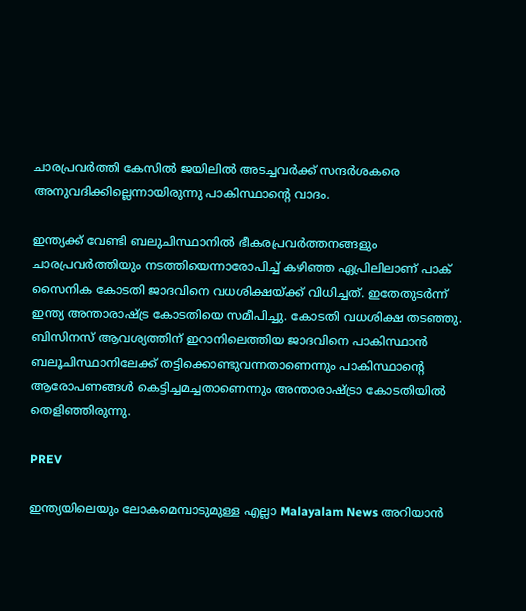ചാരപ്രവര്‍ത്തി കേസില്‍ ജയിലില്‍ അടച്ചവര്‍ക്ക് സന്ദര്‍ശകരെ അനുവദിക്കില്ലെന്നായിരുന്നു പാകിസ്ഥാന്റെ വാദം.

ഇന്ത്യക്ക് വേണ്ടി ബലുചിസ്ഥാനില്‍ ഭീകരപ്രവര്‍ത്തനങ്ങളും ചാരപ്രവര്‍ത്തിയും നടത്തിയെന്നാരോപിച്ച് കഴിഞ്ഞ ഏപ്രിലിലാണ് പാക് സൈനിക കോടതി ജാദവിനെ വധശിക്ഷയ്ക്ക് വിധിച്ചത്. ഇതേതുടര്‍ന്ന് ഇന്ത്യ അന്താരാഷ്ട്ര കോടതിയെ സമീപിച്ചു. കോടതി വധശിക്ഷ തടഞ്ഞു. ബിസിനസ് ആവശ്യത്തിന് ഇറാനിലെത്തിയ ജാദവിനെ പാകിസ്ഥാന്‍ ബലൂചിസ്ഥാനിലേക്ക് തട്ടിക്കൊണ്ടുവന്നതാണെന്നും പാകിസ്ഥാന്റെ ആരോപണങ്ങള്‍ കെട്ടിച്ചമച്ചതാണെന്നും അന്താരാഷ്ട്രാ കോടതിയില്‍ തെളിഞ്ഞിരുന്നു.

PREV

ഇന്ത്യയിലെയും ലോകമെമ്പാടുമുള്ള എല്ലാ Malayalam News അറിയാൻ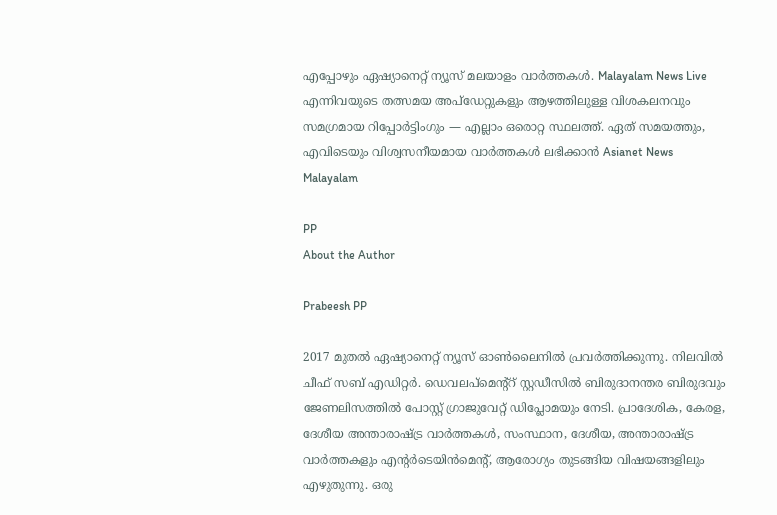എപ്പോഴും ഏഷ്യാനെറ്റ് ന്യൂസ് മലയാളം വാർത്തകൾ. Malayalam News Live എന്നിവയുടെ തത്സമയ അപ്‌ഡേറ്റുകളും ആഴത്തിലുള്ള വിശകലനവും സമഗ്രമായ റിപ്പോർട്ടിംഗും — എല്ലാം ഒരൊറ്റ സ്ഥലത്ത്. ഏത് സമയത്തും, എവിടെയും വിശ്വസനീയമായ വാർത്തകൾ ലഭിക്കാൻ Asianet News Malayalam

PP
About the Author

Prabeesh PP

2017 മുതല്‍ ഏഷ്യാനെറ്റ് ന്യൂസ് ഓണ്‍ലൈനില്‍ പ്രവര്‍ത്തിക്കുന്നു. നിലവില്‍ ചീഫ് സബ് എഡിറ്റര്‍. ഡെവലപ്മെന്റ്റ് സ്റ്റഡീസിൽ ബിരുദാനന്തര ബിരുദവും ജേണലിസത്തില്‍ പോസ്റ്റ് ഗ്രാജുവേറ്റ് ഡിപ്ലോമയും നേടി. പ്രാദേശിക, കേരള, ദേശീയ അന്താരാഷ്ട്ര വാർത്തകൾ, സംസ്ഥാന, ദേശീയ, അന്താരാഷ്ട്ര വാര്‍ത്തകളും എന്റര്‍ടെയിന്‍മെന്റ്, ആരോഗ്യം തുടങ്ങിയ വിഷയങ്ങളിലും എഴുതുന്നു. ഒരു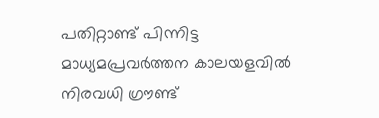പതിറ്റാണ്ട് പിന്നിട്ട മാധ്യമപ്രവര്‍ത്തന കാലയളവില്‍ നിരവധി ഗ്രൗണ്ട്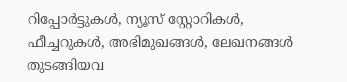റിപ്പോര്‍ട്ടുകള്‍, ന്യൂസ് സ്റ്റോറികള്‍, ഫീച്ചറുകള്‍, അഭിമുഖങ്ങള്‍, ലേഖനങ്ങള്‍ തുടങ്ങിയവ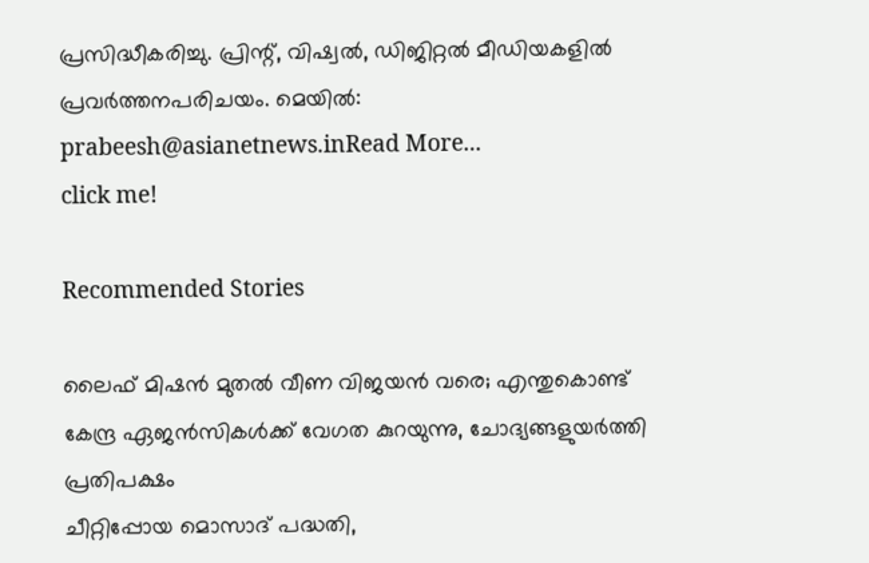പ്രസിദ്ധീകരിച്ചു. പ്രിന്റ്, വിഷ്വല്‍, ഡിജിറ്റല്‍ മീഡിയകളില്‍ പ്രവര്‍ത്തനപരിചയം. മെയില്‍: prabeesh@asianetnews.inRead More...
click me!

Recommended Stories

ലൈഫ് മിഷൻ മുതൽ വീണ വിജയൻ വരെ; എന്തുകൊണ്ട് കേന്ദ്ര ഏജൻസികൾക്ക് വേഗത കുറയുന്നു, ചോദ്യങ്ങളുയർത്തി പ്രതിപക്ഷം
ചീറ്റിപ്പോയ മൊസാദ് പദ്ധതി,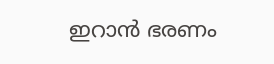ഇറാന്‍ ഭരണം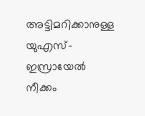അട്ടിമറിക്കാനുള്ള യുഎസ്-ഇസ്രായേല്‍ നീക്കം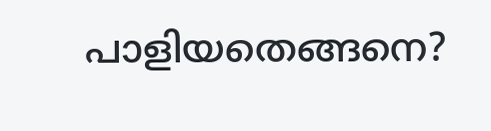പാളിയതെങ്ങനെ?